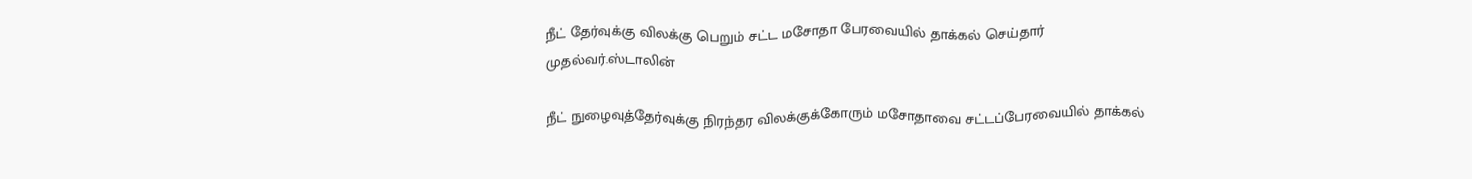நீட் தேர்வுக்கு விலக்கு பெறும் சட்ட மசோதா பேரவையில் தாக்கல் செய்தார் முதல்வர்.ஸ்டாலின்

நீட் நுழைவுத்தேர்வுக்கு நிரந்தர விலக்குக்கோரும் மசோதாவை சட்டப்பேரவையில் தாக்கல்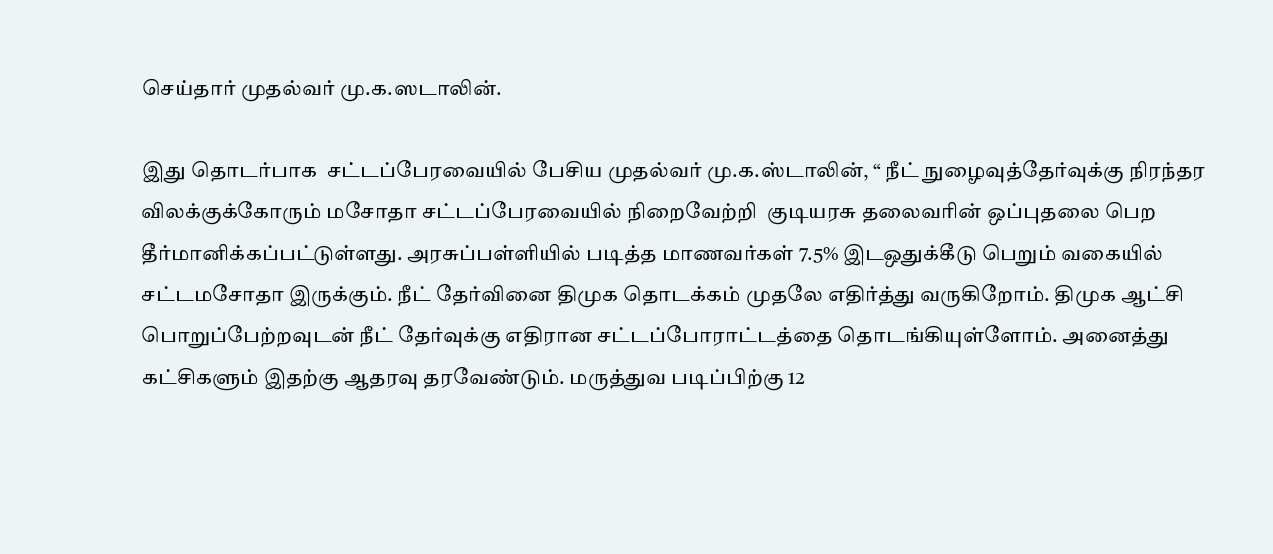செய்தார் முதல்வர் மு.க.ஸடாலின்.

இது தொடர்பாக  சட்டப்பேரவையில் பேசிய முதல்வர் மு.க.ஸ்டாலின், “ நீட் நுழைவுத்தேர்வுக்கு நிரந்தர விலக்குக்கோரும் மசோதா சட்டப்பேரவையில் நிறைவேற்றி  குடியரசு தலைவரின் ஒப்புதலை பெற தீர்மானிக்கப்பட்டுள்ளது. அரசுப்பள்ளியில் படித்த மாணவர்கள் 7.5% இடஒதுக்கீடு பெறும் வகையில் சட்டமசோதா இருக்கும். நீட் தேர்வினை திமுக தொடக்கம் முதலே எதிர்த்து வருகிறோம். திமுக ஆட்சி பொறுப்பேற்றவுடன் நீட் தேர்வுக்கு எதிரான சட்டப்போராட்டத்தை தொடங்கியுள்ளோம். அனைத்து கட்சிகளும் இதற்கு ஆதரவு தரவேண்டும். மருத்துவ படிப்பிற்கு 12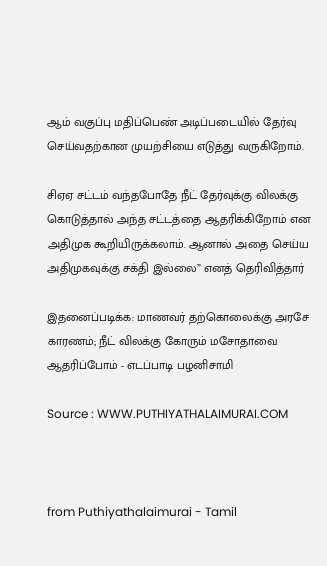ஆம் வகுப்பு மதிப்பெண் அடிப்படையில் தேர்வு செய்வதற்கான முயற்சியை எடுத்து வருகிறோம்.

சிஏஏ சட்டம் வந்தபோதே நீட் தேர்வுக்கு விலக்கு கொடுத்தால் அந்த சட்டத்தை ஆதரிக்கிறோம் என  அதிமுக கூறியிருக்கலாம். ஆனால் அதை செய்ய அதிமுகவுக்கு சக்தி இல்லை” எனத் தெரிவித்தார்

இதனைப்படிக்க: மாணவர் தற்கொலைக்கு அரசே காரணம்; நீட் விலக்கு கோரும் மசோதாவை ஆதரிப்போம் - எடப்பாடி பழனிசாமி

Source : WWW.PUTHIYATHALAIMURAI.COM



from Puthiyathalaimurai - Tamil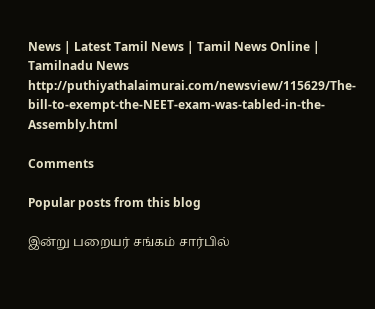News | Latest Tamil News | Tamil News Online | Tamilnadu News http://puthiyathalaimurai.com/newsview/115629/The-bill-to-exempt-the-NEET-exam-was-tabled-in-the-Assembly.html

Comments

Popular posts from this blog

இன்று பறையர் சங்கம் சார்பில்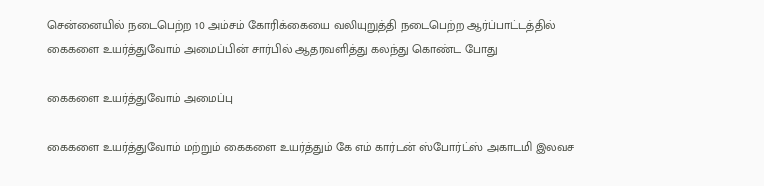சென்னையில் நடைபெற்ற 10 அம்சம் கோரிக்கையை வலியுறுத்தி நடைபெற்ற ஆர்ப்பாட்டத்தில் கைகளை உயர்த்துவோம் அமைப்பின் சார்பில் ஆதரவளித்து கலந்து கொண்ட போது

கைகளை உயர்த்துவோம் அமைப்பு

கைகளை உயர்த்துவோம் மற்றும் கைகளை உயர்த்தும் கே எம் கார்டன் ஸ்போர்ட்ஸ் அகாடமி இலவச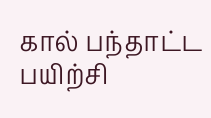கால் பந்தாட்ட பயிற்சி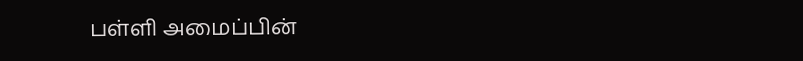பள்ளி அமைப்பின்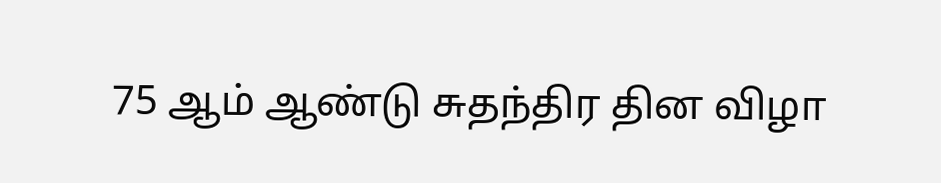75 ஆம் ஆண்டு சுதந்திர தின விழா